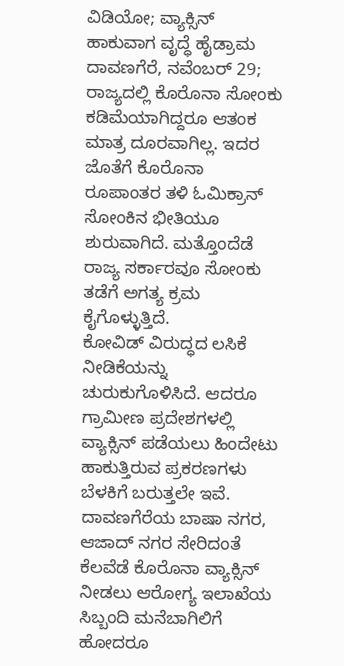ವಿಡಿಯೋ; ವ್ಯಾಕ್ಸಿನ್ ಹಾಕುವಾಗ ವೃದ್ಧೆ ಹೈಡ್ರಾಮ
ದಾವಣಗೆರೆ, ನವೆಂಬರ್ 29; ರಾಜ್ಯದಲ್ಲಿ ಕೊರೊನಾ ಸೋಂಕು ಕಡಿಮೆಯಾಗಿದ್ದರೂ ಆತಂಕ ಮಾತ್ರ ದೂರವಾಗಿಲ್ಲ. ಇದರ ಜೊತೆಗೆ ಕೊರೊನಾ ರೂಪಾಂತರ ತಳಿ ಓಮಿಕ್ರಾನ್ ಸೋಂಕಿನ ಭೀತಿಯೂ ಶುರುವಾಗಿದೆ. ಮತ್ತೊಂದೆಡೆ ರಾಜ್ಯ ಸರ್ಕಾರವೂ ಸೋಂಕು ತಡೆಗೆ ಅಗತ್ಯ ಕ್ರಮ ಕೈಗೊಳ್ಳುತ್ತಿದೆ.
ಕೋವಿಡ್ ವಿರುದ್ಧದ ಲಸಿಕೆ ನೀಡಿಕೆಯನ್ನು ಚುರುಕುಗೊಳಿಸಿದೆ. ಆದರೂ ಗ್ರಾಮೀಣ ಪ್ರದೇಶಗಳಲ್ಲಿ ವ್ಯಾಕ್ಸಿನ್ ಪಡೆಯಲು ಹಿಂದೇಟು ಹಾಕುತ್ತಿರುವ ಪ್ರಕರಣಗಳು ಬೆಳಕಿಗೆ ಬರುತ್ತಲೇ ಇವೆ. ದಾವಣಗೆರೆಯ ಬಾಷಾ ನಗರ, ಆಜಾದ್ ನಗರ ಸೇರಿದಂತೆ ಕೆಲವೆಡೆ ಕೊರೊನಾ ವ್ಯಾಕ್ಸಿನ್ ನೀಡಲು ಆರೋಗ್ಯ ಇಲಾಖೆಯ ಸಿಬ್ಬಂದಿ ಮನೆಬಾಗಿಲಿಗೆ ಹೋದರೂ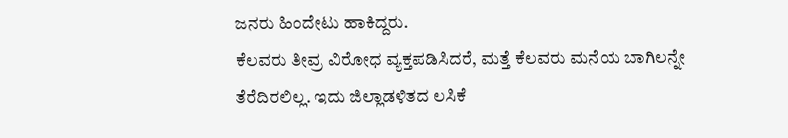ಜನರು ಹಿಂದೇಟು ಹಾಕಿದ್ದರು.
ಕೆಲವರು ತೀವ್ರ ವಿರೋಧ ವ್ಯಕ್ತಪಡಿಸಿದರೆ, ಮತ್ತೆ ಕೆಲವರು ಮನೆಯ ಬಾಗಿಲನ್ನೇ ತೆರೆದಿರಲಿಲ್ಲ. ಇದು ಜಿಲ್ಲಾಡಳಿತದ ಲಸಿಕೆ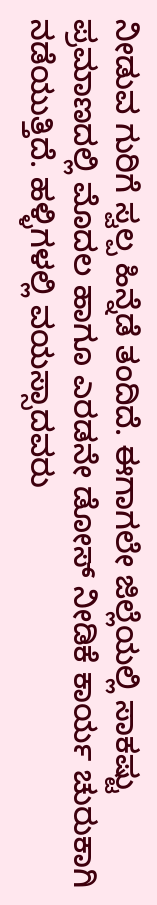ನೀಡುವ ಗುರಿಗೆ ಸ್ವಲ್ಪ ಹಿನ್ನೆಡೆ ತಂದಿದೆ. ಈಗಾಗಲೇ ಜಿಲ್ಲೆಯಲ್ಲಿ ಸಾಕಷ್ಟು ಪ್ರಮಾಣದಲ್ಲಿ ಮೊದಲ ಹಾಗೂ ಎರಡನೇ ಡೋಸ್ ನೀಡಿಕೆ ಕಾರ್ಯ ಚುರುಕಾಗಿ ನಡೆಯುತ್ತಿದೆ. ಹಳ್ಳಿಗಳಲ್ಲಿ ವಯಸ್ಸಾದವರು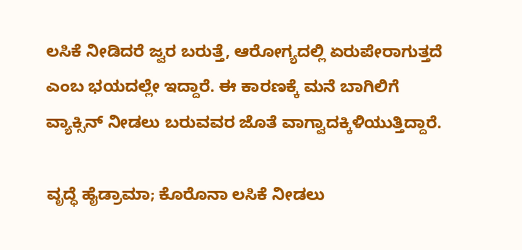ಲಸಿಕೆ ನೀಡಿದರೆ ಜ್ವರ ಬರುತ್ತೆ, ಆರೋಗ್ಯದಲ್ಲಿ ಏರುಪೇರಾಗುತ್ತದೆ ಎಂಬ ಭಯದಲ್ಲೇ ಇದ್ದಾರೆ. ಈ ಕಾರಣಕ್ಕೆ ಮನೆ ಬಾಗಿಲಿಗೆ ವ್ಯಾಕ್ಸಿನ್ ನೀಡಲು ಬರುವವರ ಜೊತೆ ವಾಗ್ವಾದಕ್ಕಿಳಿಯುತ್ತಿದ್ದಾರೆ.

ವೃದ್ಧೆ ಹೈಡ್ರಾಮಾ; ಕೊರೊನಾ ಲಸಿಕೆ ನೀಡಲು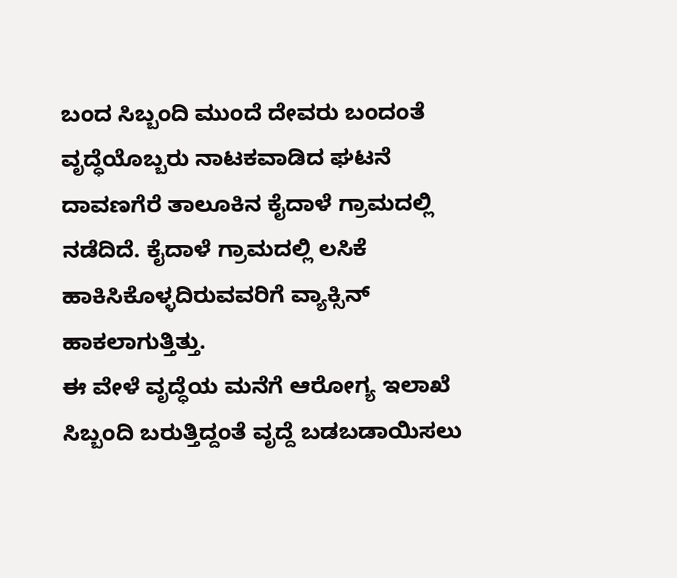ಬಂದ ಸಿಬ್ಬಂದಿ ಮುಂದೆ ದೇವರು ಬಂದಂತೆ ವೃದ್ಧೆಯೊಬ್ಬರು ನಾಟಕವಾಡಿದ ಘಟನೆ ದಾವಣಗೆರೆ ತಾಲೂಕಿನ ಕೈದಾಳೆ ಗ್ರಾಮದಲ್ಲಿ ನಡೆದಿದೆ. ಕೈದಾಳೆ ಗ್ರಾಮದಲ್ಲಿ ಲಸಿಕೆ ಹಾಕಿಸಿಕೊಳ್ಳದಿರುವವರಿಗೆ ವ್ಯಾಕ್ಸಿನ್ ಹಾಕಲಾಗುತ್ತಿತ್ತು.
ಈ ವೇಳೆ ವೃದ್ಧೆಯ ಮನೆಗೆ ಆರೋಗ್ಯ ಇಲಾಖೆ ಸಿಬ್ಬಂದಿ ಬರುತ್ತಿದ್ದಂತೆ ವೃದ್ದೆ ಬಡಬಡಾಯಿಸಲು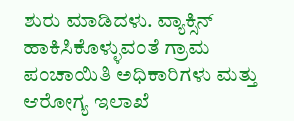ಶುರು ಮಾಡಿದಳು. ವ್ಯಾಕ್ಸಿನ್ ಹಾಕಿಸಿಕೊಳ್ಳುವಂತೆ ಗ್ರಾಮ ಪಂಚಾಯಿತಿ ಅಧಿಕಾರಿಗಳು ಮತ್ತು ಆರೋಗ್ಯ ಇಲಾಖೆ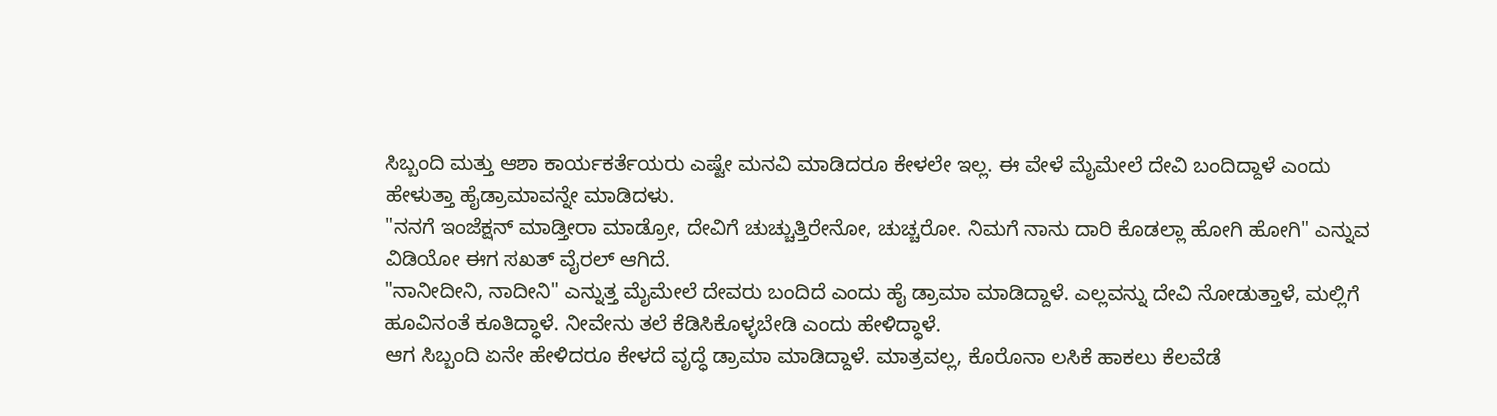ಸಿಬ್ಬಂದಿ ಮತ್ತು ಆಶಾ ಕಾರ್ಯಕರ್ತೆಯರು ಎಷ್ಟೇ ಮನವಿ ಮಾಡಿದರೂ ಕೇಳಲೇ ಇಲ್ಲ. ಈ ವೇಳೆ ಮೈಮೇಲೆ ದೇವಿ ಬಂದಿದ್ದಾಳೆ ಎಂದು ಹೇಳುತ್ತಾ ಹೈಡ್ರಾಮಾವನ್ನೇ ಮಾಡಿದಳು.
"ನನಗೆ ಇಂಜೆಕ್ಷನ್ ಮಾಡ್ತೀರಾ ಮಾಡ್ರೋ, ದೇವಿಗೆ ಚುಚ್ಚುತ್ತಿರೇನೋ, ಚುಚ್ಚರೋ. ನಿಮಗೆ ನಾನು ದಾರಿ ಕೊಡಲ್ಲಾ ಹೋಗಿ ಹೋಗಿ" ಎನ್ನುವ ವಿಡಿಯೋ ಈಗ ಸಖತ್ ವೈರಲ್ ಆಗಿದೆ.
"ನಾನೀದೀನಿ, ನಾದೀನಿ" ಎನ್ನುತ್ತ ಮೈಮೇಲೆ ದೇವರು ಬಂದಿದೆ ಎಂದು ಹೈ ಡ್ರಾಮಾ ಮಾಡಿದ್ದಾಳೆ. ಎಲ್ಲವನ್ನು ದೇವಿ ನೋಡುತ್ತಾಳೆ, ಮಲ್ಲಿಗೆ ಹೂವಿನಂತೆ ಕೂತಿದ್ಧಾಳೆ. ನೀವೇನು ತಲೆ ಕೆಡಿಸಿಕೊಳ್ಳಬೇಡಿ ಎಂದು ಹೇಳಿದ್ಧಾಳೆ.
ಆಗ ಸಿಬ್ಬಂದಿ ಏನೇ ಹೇಳಿದರೂ ಕೇಳದೆ ವೃದ್ಧೆ ಡ್ರಾಮಾ ಮಾಡಿದ್ದಾಳೆ. ಮಾತ್ರವಲ್ಲ, ಕೊರೊನಾ ಲಸಿಕೆ ಹಾಕಲು ಕೆಲವೆಡೆ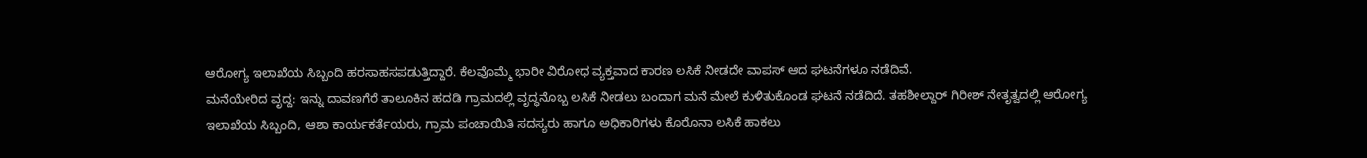ಆರೋಗ್ಯ ಇಲಾಖೆಯ ಸಿಬ್ಬಂದಿ ಹರಸಾಹಸಪಡುತ್ತಿದ್ದಾರೆ. ಕೆಲವೊಮ್ಮೆ ಭಾರೀ ವಿರೋಧ ವ್ಯಕ್ತವಾದ ಕಾರಣ ಲಸಿಕೆ ನೀಡದೇ ವಾಪಸ್ ಆದ ಘಟನೆಗಳೂ ನಡೆದಿವೆ.
ಮನೆಯೇರಿದ ವೃದ್ದ: ಇನ್ನು ದಾವಣಗೆರೆ ತಾಲೂಕಿನ ಹದಡಿ ಗ್ರಾಮದಲ್ಲಿ ವೃದ್ಧನೊಬ್ಬ ಲಸಿಕೆ ನೀಡಲು ಬಂದಾಗ ಮನೆ ಮೇಲೆ ಕುಳಿತುಕೊಂಡ ಘಟನೆ ನಡೆದಿದೆ. ತಹಶೀಲ್ದಾರ್ ಗಿರೀಶ್ ನೇತೃತ್ವದಲ್ಲಿ ಆರೋಗ್ಯ ಇಲಾಖೆಯ ಸಿಬ್ಬಂದಿ, ಆಶಾ ಕಾರ್ಯಕರ್ತೆಯರು, ಗ್ರಾಮ ಪಂಚಾಯಿತಿ ಸದಸ್ಯರು ಹಾಗೂ ಅಧಿಕಾರಿಗಳು ಕೊರೊನಾ ಲಸಿಕೆ ಹಾಕಲು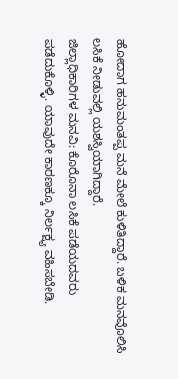ಹೋದಾಗ ಹನುಮಂತಪ್ಪ ಮನೆ ಮೇಲೆ ಕುಳಿತಿದ್ದಾರೆ. ಬಳಿಕ ಮನವೊಲಿಸಿ ಲಸಿಕೆ ನೀಡುವಲ್ಲಿ ಯಶಸ್ವಿಯಾಗಿದ್ದಾರೆ.
ಜಿಲ್ಲಾಧಿಕಾರಿಗಳ ಮನವಿ: ಕೊರೊನಾ ಲಸಿಕೆ ಪಡೆಯದವರು ಪಡೆದುಕೊಳ್ಳಿ. ಯಾವುದೇ ಕಾರಣಕ್ಕೂ ನಿರ್ಲಕ್ಷ್ಯ ವಹಿಸಬೇಡಿ.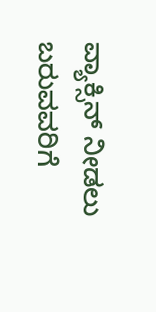ವ್ಯಾಕ್ಸಿನ್ ನೀಡಲು ಬರುವವರಿಗೆ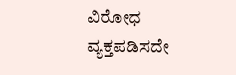ವಿರೋಧ ವ್ಯಕ್ತಪಡಿಸದೇ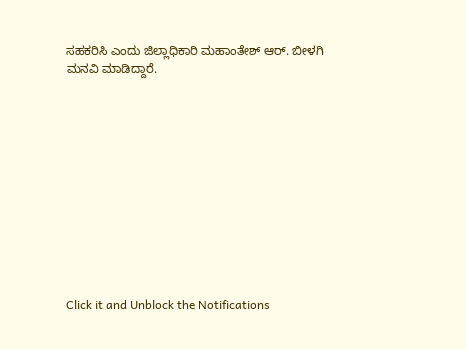ಸಹಕರಿಸಿ ಎಂದು ಜಿಲ್ಲಾಧಿಕಾರಿ ಮಹಾಂತೇಶ್ ಆರ್. ಬೀಳಗಿ ಮನವಿ ಮಾಡಿದ್ದಾರೆ.












Click it and Unblock the Notifications